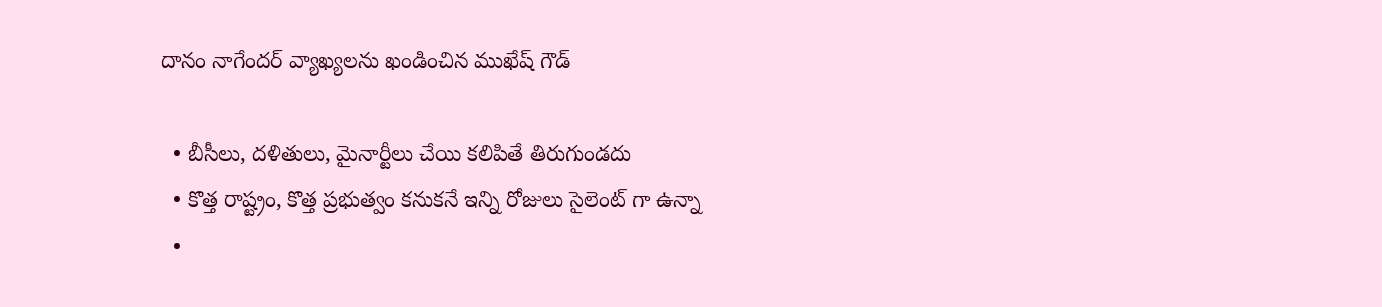దానం నాగేందర్ వ్యాఖ్యలను ఖండించిన ముఖేష్ గౌడ్

  • బీసీలు, దళితులు, మైనార్టీలు చేయి కలిపితే తిరుగుండదు
  • కొత్త రాష్ట్రం, కొత్త ప్రభుత్వం కనుకనే ఇన్ని రోజులు సైలెంట్ గా ఉన్నా
  •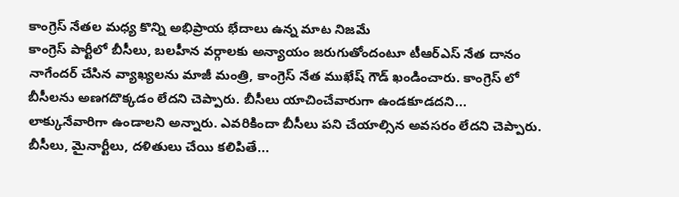కాంగ్రెస్ నేతల మధ్య కొన్ని అభిప్రాయ భేదాలు ఉన్న మాట నిజమే
కాంగ్రెస్ పార్టీలో బీసీలు, బలహీన వర్గాలకు అన్యాయం జరుగుతోందంటూ టీఆర్ఎస్ నేత దానం నాగేందర్ చేసిన వ్యాఖ్యలను మాజీ మంత్రి, కాంగ్రెస్ నేత ముఖేష్ గౌడ్ ఖండించారు. కాంగ్రెస్ లో బీసీలను అణగదొక్కడం లేదని చెప్పారు. బీసీలు యాచించేవారుగా ఉండకూడదని... లాక్కునేవారిగా ఉండాలని అన్నారు. ఎవరికిందా బీసీలు పని చేయాల్సిన అవసరం లేదని చెప్పారు. బీసీలు, మైనార్టీలు, దళితులు చేయి కలిపితే...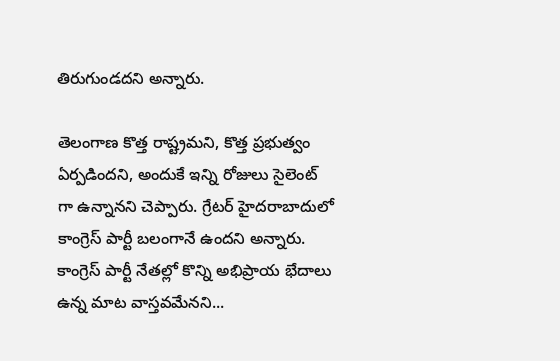తిరుగుండదని అన్నారు.

తెలంగాణ కొత్త రాష్ట్రమని, కొత్త ప్రభుత్వం ఏర్పడిందని, అందుకే ఇన్ని రోజులు సైలెంట్ గా ఉన్నానని చెప్పారు. గ్రేటర్ హైదరాబాదులో కాంగ్రెస్ పార్టీ బలంగానే ఉందని అన్నారు. కాంగ్రెస్ పార్టీ నేతల్లో కొన్ని అభిప్రాయ భేదాలు ఉన్న మాట వాస్తవమేనని...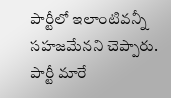పార్టీలో ఇలాంటివన్నీ సహజమేనని చెప్పారు. పార్టీ మారే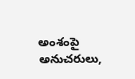అంశంపై అనుచరులు,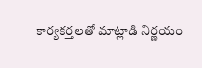కార్యకర్తలతో మాట్లాడి నిర్ణయం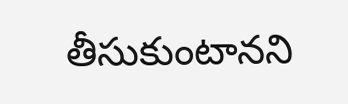తీసుకుంటానని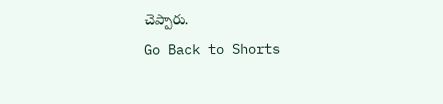చెప్పారు.
Go Back to Shorts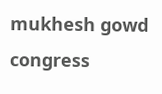mukhesh gowd
congress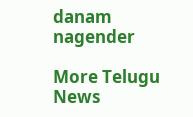danam nagender

More Telugu News